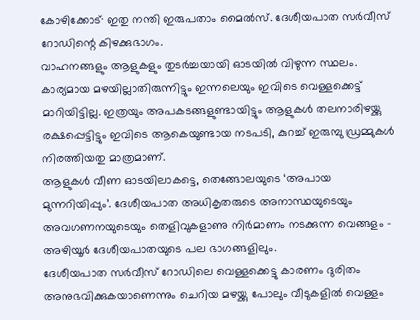കോഴിക്കോട്∙ ഇതു നന്തി ഇരുപതാം മൈൽസ്. ദേശീയപാത സർവീസ് റോഡിന്റെ കിഴക്കുഭാഗം.
വാഹനങ്ങളും ആളുകളും തുടർച്ചയായി ഓടയിൽ വിഴുന്ന സ്ഥലം. കാര്യമായ മഴയില്ലാതിരുന്നിട്ടും ഇന്നലെയും ഇവിടെ വെള്ളക്കെട്ട് മാറിയിട്ടില്ല. ഇത്രയും അപകടങ്ങളുണ്ടായിട്ടും ആളുകൾ തലനാരിഴയ്ക്കു രക്ഷപ്പെട്ടിട്ടും ഇവിടെ ആകെയുണ്ടായ നടപടി, കുറച്ച് ഇരുമ്പു ഡ്രമ്മുകൾ നിരത്തിയതു മാത്രമാണ്.
ആളുകൾ വീണ ഓടയിലാകട്ടെ, തെങ്ങോലയുടെ ‘അപായ മുന്നറിയിപ്പും’. ദേശീയപാത അധികൃതരുടെ അനാസ്ഥയുടെയും അവഗണനയുടെയും തെളിവുകളാണു നിർമാണം നടക്കുന്ന വെങ്ങളം – അഴിയൂർ ദേശീയപാതയുടെ പല ഭാഗങ്ങളിലും.
ദേശീയപാത സർവീസ് റോഡിലെ വെള്ളക്കെട്ടു കാരണം ദുരിതം അനുഭവിക്കുകയാണെന്നും ചെറിയ മഴയ്ക്കു പോലും വീടുകളിൽ വെള്ളം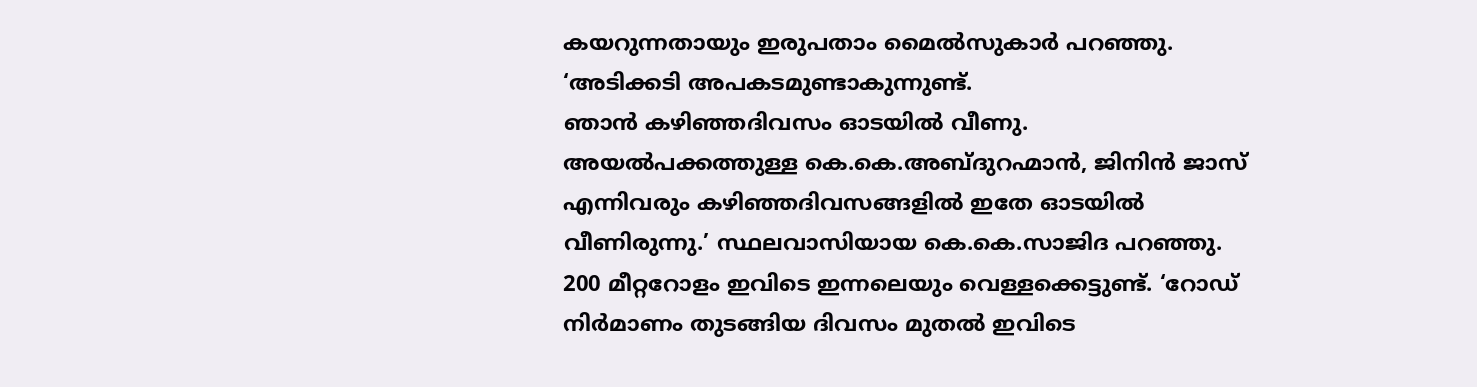കയറുന്നതായും ഇരുപതാം മൈൽസുകാർ പറഞ്ഞു. ‘അടിക്കടി അപകടമുണ്ടാകുന്നുണ്ട്.
ഞാൻ കഴിഞ്ഞദിവസം ഓടയിൽ വീണു. അയൽപക്കത്തുള്ള കെ.കെ.അബ്ദുറഹ്മാൻ, ജിനിൻ ജാസ് എന്നിവരും കഴിഞ്ഞദിവസങ്ങളിൽ ഇതേ ഓടയിൽ വീണിരുന്നു.’ സ്ഥലവാസിയായ കെ.കെ.സാജിദ പറഞ്ഞു.
200 മീറ്ററോളം ഇവിടെ ഇന്നലെയും വെള്ളക്കെട്ടുണ്ട്. ‘റോഡ് നിർമാണം തുടങ്ങിയ ദിവസം മുതൽ ഇവിടെ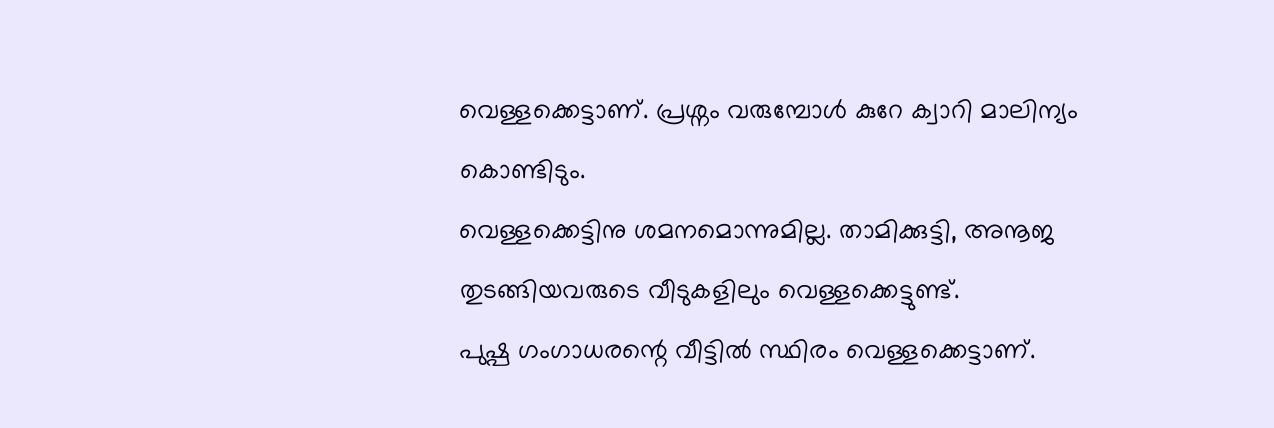വെള്ളക്കെട്ടാണ്. പ്രശ്നം വരുമ്പോൾ കുറേ ക്വാറി മാലിന്യം കൊണ്ടിടും.
വെള്ളക്കെട്ടിനു ശമനമൊന്നുമില്ല. താമിക്കുട്ടി, അനൂജ തുടങ്ങിയവരുടെ വീടുകളിലും വെള്ളക്കെട്ടുണ്ട്.
പുഷ്പ ഗംഗാധരന്റെ വീട്ടിൽ സ്ഥിരം വെള്ളക്കെട്ടാണ്.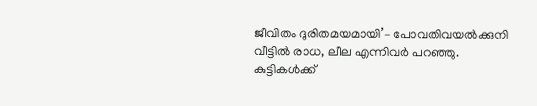ജീവിതം ദുരിതമയമായി’– പോവതിവയൽക്കുനി വീട്ടിൽ രാധ, ലീല എന്നിവർ പറഞ്ഞു.
കുട്ടികൾക്ക്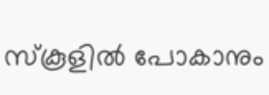സ്കൂളിൽ പോകാനും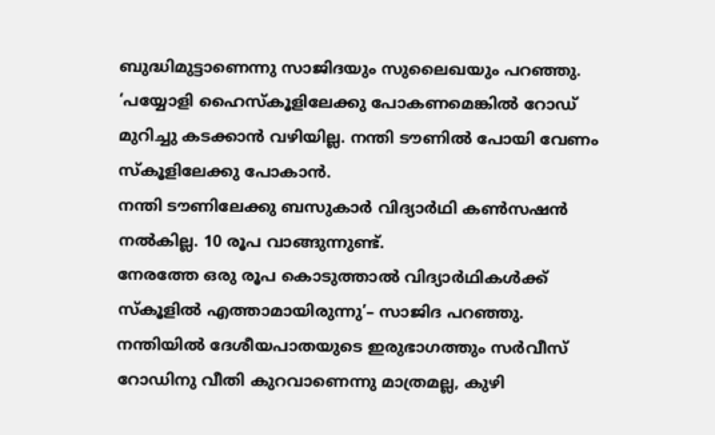ബുദ്ധിമുട്ടാണെന്നു സാജിദയും സുലൈഖയും പറഞ്ഞു.
‘പയ്യോളി ഹൈസ്കൂളിലേക്കു പോകണമെങ്കിൽ റോഡ് മുറിച്ചു കടക്കാൻ വഴിയില്ല. നന്തി ടൗണിൽ പോയി വേണം സ്കൂളിലേക്കു പോകാൻ.
നന്തി ടൗണിലേക്കു ബസുകാർ വിദ്യാർഥി കൺസഷൻ നൽകില്ല. 10 രൂപ വാങ്ങുന്നുണ്ട്.
നേരത്തേ ഒരു രൂപ കൊടുത്താൽ വിദ്യാർഥികൾക്ക് സ്കൂളിൽ എത്താമായിരുന്നു’– സാജിദ പറഞ്ഞു. നന്തിയിൽ ദേശീയപാതയുടെ ഇരുഭാഗത്തും സർവീസ് റോഡിനു വീതി കുറവാണെന്നു മാത്രമല്ല, കുഴി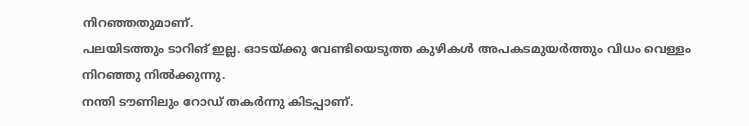നിറഞ്ഞതുമാണ്.
പലയിടത്തും ടാറിങ് ഇല്ല. ഓടയ്ക്കു വേണ്ടിയെടുത്ത കുഴികൾ അപകടമുയർത്തും വിധം വെള്ളം നിറഞ്ഞു നിൽക്കുന്നു.
നന്തി ടൗണിലും റോഡ് തകർന്നു കിടപ്പാണ്.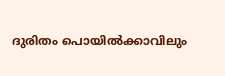ദുരിതം പൊയിൽക്കാവിലും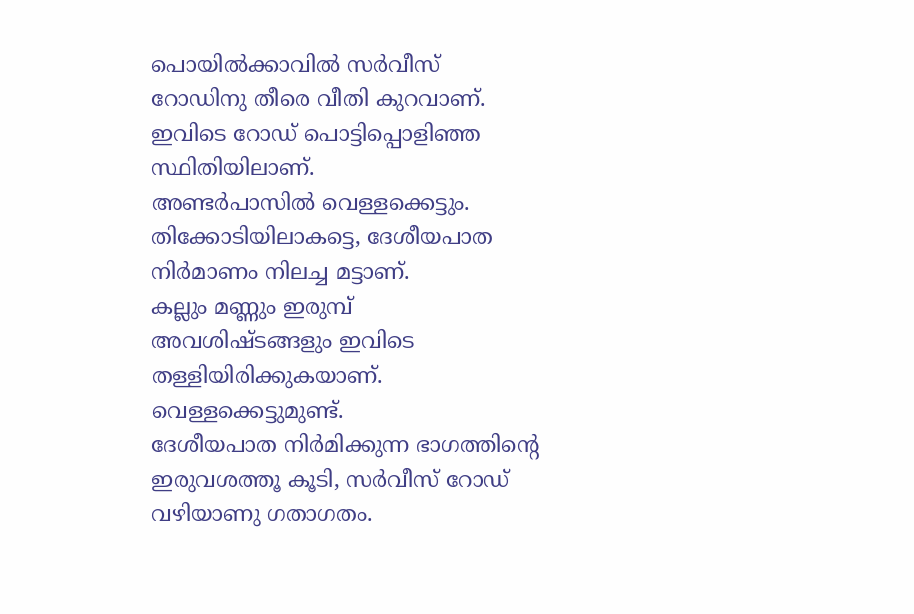പൊയിൽക്കാവിൽ സർവീസ് റോഡിനു തീരെ വീതി കുറവാണ്. ഇവിടെ റോഡ് പൊട്ടിപ്പൊളിഞ്ഞ സ്ഥിതിയിലാണ്.
അണ്ടർപാസിൽ വെള്ളക്കെട്ടും. തിക്കോടിയിലാകട്ടെ, ദേശീയപാത നിർമാണം നിലച്ച മട്ടാണ്.
കല്ലും മണ്ണും ഇരുമ്പ് അവശിഷ്ടങ്ങളും ഇവിടെ തള്ളിയിരിക്കുകയാണ്. വെള്ളക്കെട്ടുമുണ്ട്.
ദേശീയപാത നിർമിക്കുന്ന ഭാഗത്തിന്റെ ഇരുവശത്തൂ കൂടി, സർവീസ് റോഡ് വഴിയാണു ഗതാഗതം.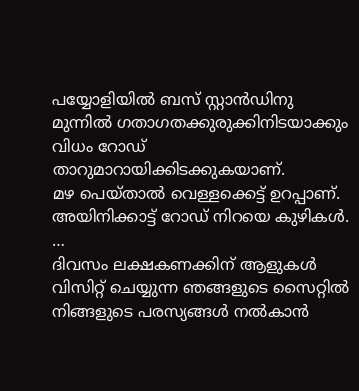പയ്യോളിയിൽ ബസ് സ്റ്റാൻഡിനു മുന്നിൽ ഗതാഗതക്കുരുക്കിനിടയാക്കും വിധം റോഡ് താറുമാറായിക്കിടക്കുകയാണ്.
മഴ പെയ്താൽ വെള്ളക്കെട്ട് ഉറപ്പാണ്. അയിനിക്കാട്ട് റോഡ് നിറയെ കുഴികൾ. …
ദിവസം ലക്ഷകണക്കിന് ആളുകൾ വിസിറ്റ് ചെയ്യുന്ന ഞങ്ങളുടെ സൈറ്റിൽ നിങ്ങളുടെ പരസ്യങ്ങൾ നൽകാൻ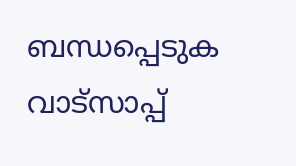ബന്ധപ്പെടുക വാട്സാപ്പ്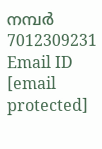നമ്പർ 7012309231 Email ID [email protected]